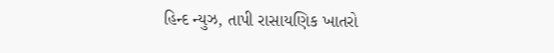હિન્દ ન્યુઝ, તાપી રાસાયણિક ખાતરો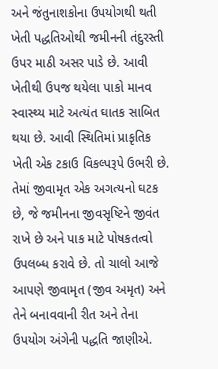અને જંતુનાશકોના ઉપયોગથી થતી ખેતી પદ્ધતિઓથી જમીનની તંદુરસ્તી ઉપર માઠી અસર પાડે છે. આવી ખેતીથી ઉપજ થયેલા પાકો માનવ સ્વાસ્થ્ય માટે અત્યંત ઘાતક સાબિત થયા છે. આવી સ્થિતિમાં પ્રાકૃતિક ખેતી એક ટકાઉ વિકલ્પરૂપે ઉભરી છે. તેમાં જીવામૃત એક અગત્યનો ઘટક છે, જે જમીનના જીવસૃષ્ટિને જીવંત રાખે છે અને પાક માટે પોષકતત્વો ઉપલબ્ધ કરાવે છે. તો ચાલો આજે આપણે જીવામૃત (જીવ અમૃત) અને તેને બનાવવાની રીત અને તેના ઉપયોગ અંગેની પદ્ધતિ જાણીએ.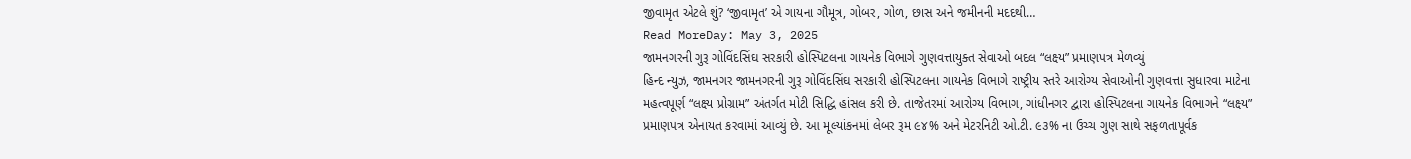જીવામૃત એટલે શું? ‘જીવામૃત’ એ ગાયના ગૌમૂત્ર, ગોબર, ગોળ, છાસ અને જમીનની મદદથી…
Read MoreDay: May 3, 2025
જામનગરની ગુરૂ ગોવિંદસિંઘ સરકારી હોસ્પિટલના ગાયનેક વિભાગે ગુણવત્તાયુક્ત સેવાઓ બદલ “લક્ષ્ય” પ્રમાણપત્ર મેળવ્યું
હિન્દ ન્યુઝ, જામનગર જામનગરની ગુરૂ ગોવિંદસિંઘ સરકારી હોસ્પિટલના ગાયનેક વિભાગે રાષ્ટ્રીય સ્તરે આરોગ્ય સેવાઓની ગુણવત્તા સુધારવા માટેના મહત્વપૂર્ણ “લક્ષ્ય પ્રોગ્રામ” અંતર્ગત મોટી સિદ્ધિ હાંસલ કરી છે. તાજેતરમાં આરોગ્ય વિભાગ, ગાંધીનગર દ્વારા હોસ્પિટલના ગાયનેક વિભાગને “લક્ષ્ય” પ્રમાણપત્ર એનાયત કરવામાં આવ્યું છે. આ મૂલ્યાંકનમાં લેબર રૂમ ૯૪% અને મેટરનિટી ઓ.ટી. ૯૩% ના ઉચ્ચ ગુણ સાથે સફળતાપૂર્વક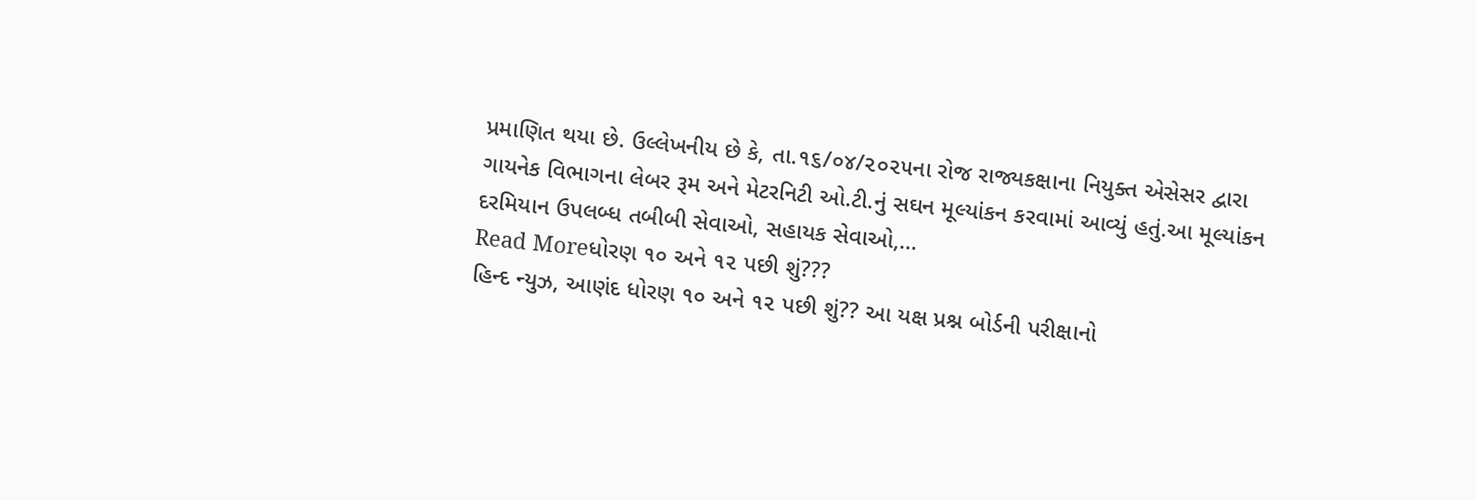પ્રમાણિત થયા છે. ઉલ્લેખનીય છે કે, તા.૧૬/૦૪/૨૦૨૫ના રોજ રાજ્યકક્ષાના નિયુક્ત એસેસર દ્વારા ગાયનેક વિભાગના લેબર રૂમ અને મેટરનિટી ઓ.ટી.નું સઘન મૂલ્યાંકન કરવામાં આવ્યું હતું.આ મૂલ્યાંકન દરમિયાન ઉપલબ્ધ તબીબી સેવાઓ, સહાયક સેવાઓ,…
Read Moreધોરણ ૧૦ અને ૧૨ પછી શું???
હિન્દ ન્યુઝ, આણંદ ધોરણ ૧૦ અને ૧૨ પછી શું?? આ યક્ષ પ્રશ્ન બોર્ડની પરીક્ષાનો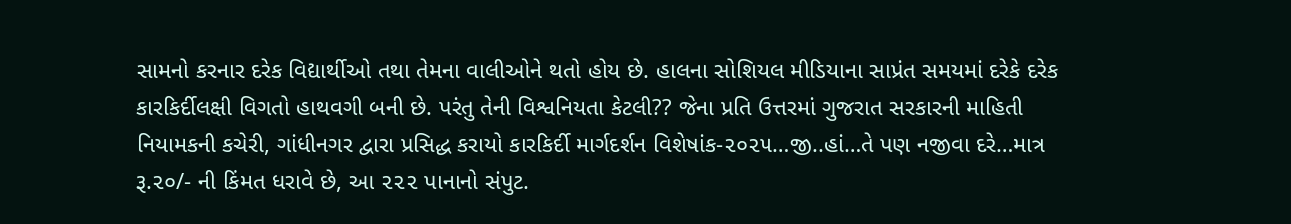સામનો કરનાર દરેક વિદ્યાર્થીઓ તથા તેમના વાલીઓને થતો હોય છે. હાલના સોશિયલ મીડિયાના સાપ્રંત સમયમાં દરેકે દરેક કારકિર્દીલક્ષી વિગતો હાથવગી બની છે. પરંતુ તેની વિશ્વનિયતા કેટલી?? જેના પ્રતિ ઉત્તરમાં ગુજરાત સરકારની માહિતી નિયામકની કચેરી, ગાંધીનગર દ્વારા પ્રસિદ્ધ કરાયો કારકિર્દી માર્ગદર્શન વિશેષાંક-૨૦૨૫…જી..હાં…તે પણ નજીવા દરે…માત્ર રૂ.૨૦/- ની કિંમત ધરાવે છે, આ ૨૨૨ પાનાનો સંપુટ.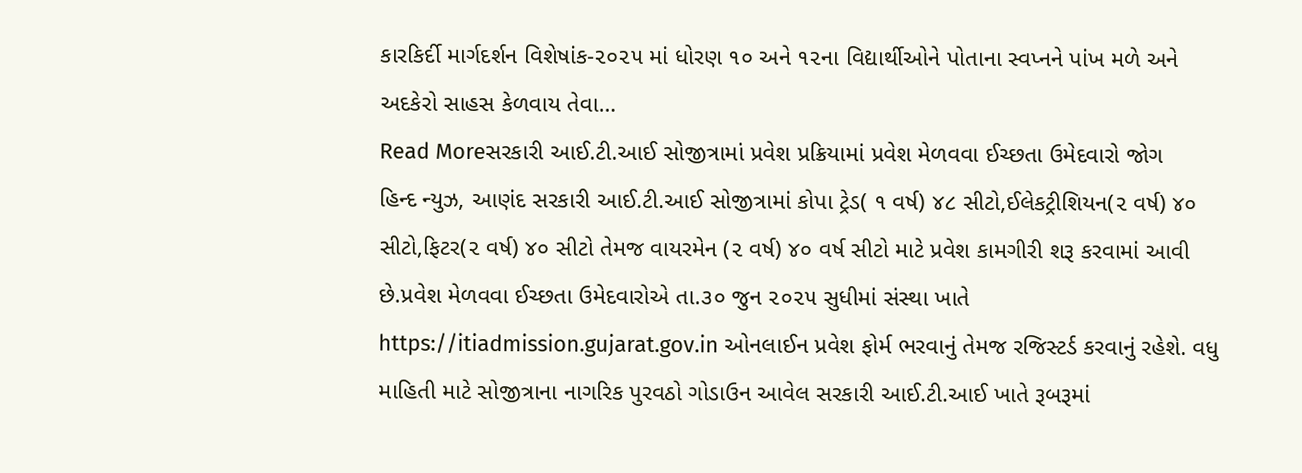કારકિર્દી માર્ગદર્શન વિશેષાંક-૨૦૨૫ માં ધોરણ ૧૦ અને ૧૨ના વિદ્યાર્થીઓને પોતાના સ્વપ્નને પાંખ મળે અને અદકેરો સાહસ કેળવાય તેવા…
Read Moreસરકારી આઈ.ટી.આઈ સોજીત્રામાં પ્રવેશ પ્રક્રિયામાં પ્રવેશ મેળવવા ઈચ્છતા ઉમેદવારો જોગ
હિન્દ ન્યુઝ, આણંદ સરકારી આઈ.ટી.આઈ સોજીત્રામાં કોપા ટ્રેડ( ૧ વર્ષ) ૪૮ સીટો,ઈલેકટ્રીશિયન(૨ વર્ષ) ૪૦ સીટો,ફિટર(૨ વર્ષ) ૪૦ સીટો તેમજ વાયરમેન (૨ વર્ષ) ૪૦ વર્ષ સીટો માટે પ્રવેશ કામગીરી શરૂ કરવામાં આવી છે.પ્રવેશ મેળવવા ઈચ્છતા ઉમેદવારોએ તા.૩૦ જુન ૨૦૨૫ સુધીમાં સંસ્થા ખાતે https://itiadmission.gujarat.gov.in ઓનલાઈન પ્રવેશ ફોર્મ ભરવાનું તેમજ રજિસ્ટર્ડ કરવાનું રહેશે. વધુ માહિતી માટે સોજીત્રાના નાગરિક પુરવઠો ગોડાઉન આવેલ સરકારી આઈ.ટી.આઈ ખાતે રૂબરૂમાં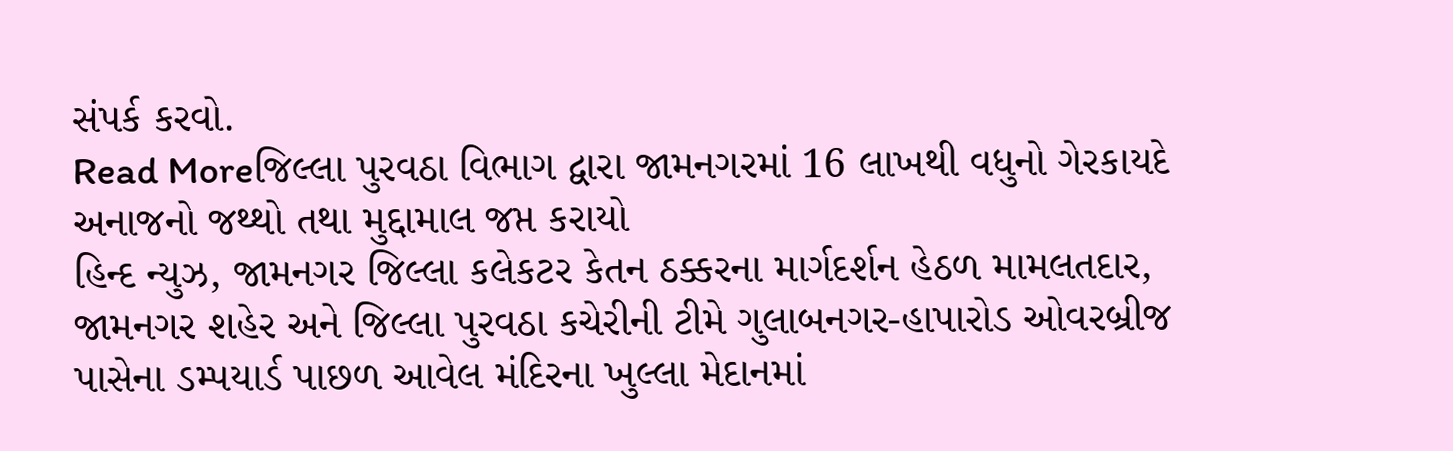સંપર્ક કરવો.
Read Moreજિલ્લા પુરવઠા વિભાગ દ્વારા જામનગરમાં 16 લાખથી વધુનો ગેરકાયદે અનાજનો જથ્થો તથા મુદ્દામાલ જપ્ત કરાયો
હિન્દ ન્યુઝ, જામનગર જિલ્લા કલેકટર કેતન ઠક્કરના માર્ગદર્શન હેઠળ મામલતદાર, જામનગર શહેર અને જિલ્લા પુરવઠા કચેરીની ટીમે ગુલાબનગર-હાપારોડ ઓવરબ્રીજ પાસેના ડમ્પયાર્ડ પાછળ આવેલ મંદિરના ખુલ્લા મેદાનમાં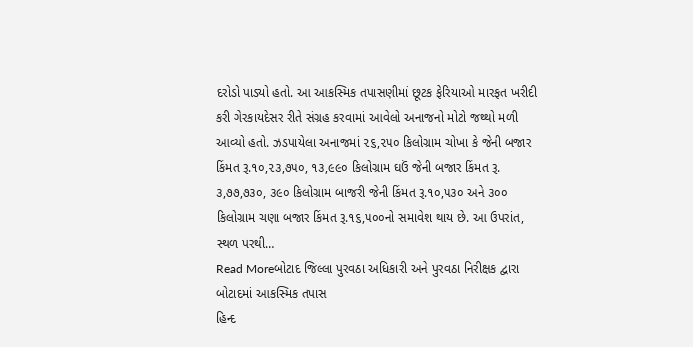દરોડો પાડ્યો હતો. આ આકસ્મિક તપાસણીમાં છૂટક ફેરિયાઓ મારફત ખરીદી કરી ગેરકાયદેસર રીતે સંગ્રહ કરવામાં આવેલો અનાજનો મોટો જથ્થો મળી આવ્યો હતો. ઝડપાયેલા અનાજમાં ૨૬,૨૫૦ કિલોગ્રામ ચોખા કે જેની બજાર કિંમત રૂ.૧૦,૨૩,૭૫૦, ૧૩,૯૯૦ કિલોગ્રામ ઘઉં જેની બજાર કિંમત રૂ. ૩,૭૭,૭૩૦, ૩૯૦ કિલોગ્રામ બાજરી જેની કિંમત રૂ.૧૦,૫૩૦ અને ૩૦૦ કિલોગ્રામ ચણા બજાર કિંમત રૂ.૧૬,૫૦૦નો સમાવેશ થાય છે. આ ઉપરાંત, સ્થળ પરથી…
Read Moreબોટાદ જિલ્લા પુરવઠા અધિકારી અને પુરવઠા નિરીક્ષક દ્વારા બોટાદમાં આકસ્મિક તપાસ
હિન્દ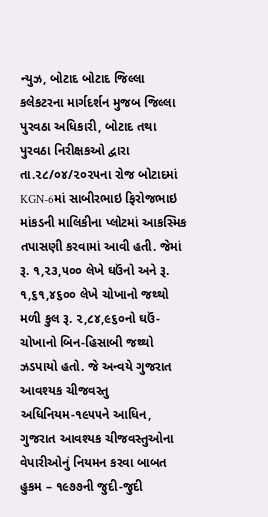ન્યુઝ, બોટાદ બોટાદ જિલ્લા કલેકટરના માર્ગદર્શન મુજબ જિલ્લા પુરવઠા અધિકારી, બોટાદ તથા પુરવઠા નિરીક્ષકઓ દ્વારા તા.૨૮/૦૪/૨૦૨૫ના રોજ બોટાદમાં KGN-6માં સાબીરભાઇ ફિરોજભાઇ માંકડની માલિકીના પ્લોટમાં આકસ્મિક તપાસણી કરવામાં આવી હતી. જેમાં રૂ. ૧,૨૩,૫૦૦ લેખે ઘઉંનો અને રૂ. ૧,૬૧,૪૬૦૦ લેખે ચોખાનો જથ્થો મળી કુલ રૂ. ૨,૮૪,૯૬૦નો ઘઉં-ચોખાનો બિન-હિસાબી જથ્થો ઝડપાયો હતો. જે અન્વયે ગુજરાત આવશ્યક ચીજવસ્તુ અધિનિયમ-૧૯૫૫ને આધિન, ગુજરાત આવશ્યક ચીજવસ્તુઓના વેપારીઓનું નિયમન કરવા બાબત હુકમ – ૧૯૭૭ની જુદી-જુદી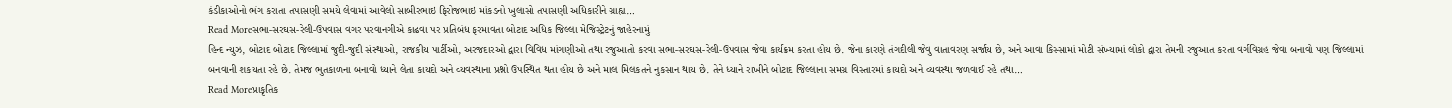કંડીકાઓનો ભંગ કરાતા તપાસણી સમયે લેવામાં આવેલો સાબીરભાઇ ફિરોજભાઇ માંકડનો ખુલાસો તપાસણી અધિકારીને ગ્રાહ્ય…
Read Moreસભા-સરઘસ-રેલી-ઉપવાસ વગર પરવાનગીએ કાઢવા પર પ્રતિબંધ ફરમાવતા બોટાદ અધિક જિલ્લા મેજિસ્ટ્રેટનું જાહેરનામું
હિન્દ ન્યુઝ, બોટાદ બોટાદ જિલ્લામાં જુદી-જુદી સંસ્થાઓ, રાજકીય પાર્ટીઓ, અરજદારઓ દ્વારા વિવિધ માંગણીઓ તથા રજુઆતો કરવા સભા-સરઘસ-રેલી-ઉપવાસ જેવા કાર્યક્રમ કરતા હોય છે. જેના કારણે તંગદીલી જેવુ વાતાવરણ સર્જાય છે, અને આવા કિસ્સામાં મોટી સંખ્યામાં લોકો દ્વારા તેમની રજુઆત કરતા વર્ગવિગ્રહ જેવા બનાવો પણ જિલ્લામાં બનવાની શકયતા રહે છે. તેમજ ભુતકાળના બનાવો ધ્યાને લેતા કાયદો અને વ્યવસ્થાના પ્રશ્નો ઉપસ્થિત થતા હોય છે અને માલ મિલકતને નુકસાન થાય છે. તેને ધ્યાને રાખીને બોટાદ જિલ્લાના સમગ્ર વિસ્તારમાં કાયદો અને વ્યવસ્થા જળવાઈ રહે તથા…
Read Moreપ્રાકૃતિક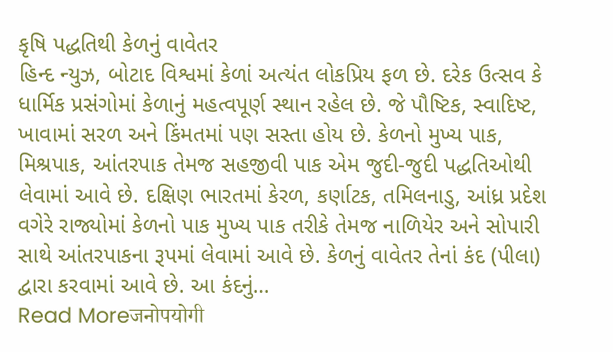કૃષિ પદ્ધતિથી કેળનું વાવેતર
હિન્દ ન્યુઝ, બોટાદ વિશ્વમાં કેળાં અત્યંત લોકપ્રિય ફળ છે. દરેક ઉત્સવ કે ધાર્મિક પ્રસંગોમાં કેળાનું મહત્વપૂર્ણ સ્થાન રહેલ છે. જે પૌષ્ટિક, સ્વાદિષ્ટ, ખાવામાં સરળ અને કિંમતમાં પણ સસ્તા હોય છે. કેળનો મુખ્ય પાક, મિશ્રપાક, આંતરપાક તેમજ સહજીવી પાક એમ જુદી-જુદી પદ્ધતિઓથી લેવામાં આવે છે. દક્ષિણ ભારતમાં કેરળ, કર્ણાટક, તમિલનાડુ, આંધ્ર પ્રદેશ વગેરે રાજ્યોમાં કેળનો પાક મુખ્ય પાક તરીકે તેમજ નાળિયેર અને સોપારી સાથે આંતરપાકના રૂપમાં લેવામાં આવે છે. કેળનું વાવેતર તેનાં કંદ (પીલા) દ્વારા કરવામાં આવે છે. આ કંદનું…
Read Moreजनोपयोगी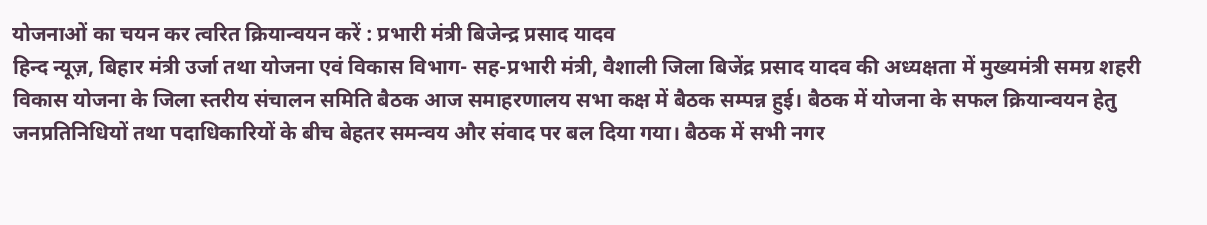योजनाओं का चयन कर त्वरित क्रियान्वयन करें : प्रभारी मंत्री बिजेन्द्र प्रसाद यादव
हिन्द न्यूज़, बिहार मंत्री उर्जा तथा योजना एवं विकास विभाग- सह-प्रभारी मंत्री, वैशाली जिला बिजेंद्र प्रसाद यादव की अध्यक्षता में मुख्यमंत्री समग्र शहरी विकास योजना के जिला स्तरीय संचालन समिति बैठक आज समाहरणालय सभा कक्ष में बैठक सम्पन्न हुई। बैठक में योजना के सफल क्रियान्वयन हेतु जनप्रतिनिधियों तथा पदाधिकारियों के बीच बेहतर समन्वय और संवाद पर बल दिया गया। बैठक में सभी नगर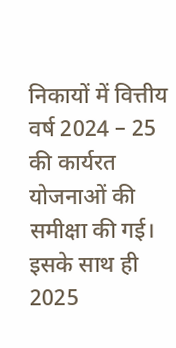निकायों में वित्तीय वर्ष 2024 – 25 की कार्यरत योजनाओं की समीक्षा की गई। इसके साथ ही 2025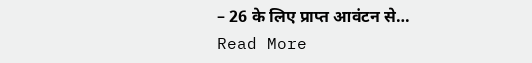– 26 के लिए प्राप्त आवंटन से…
Read More